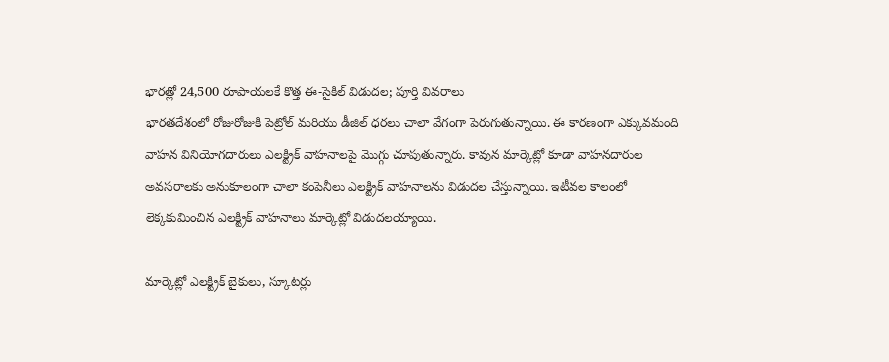భారత్లో 24,500 రూపాయలకే కొత్త ఈ-సైకిల్ విడుదల; పూర్తి వివరాలు
భారతదేశంలో రోజురోజుకి పెట్రోల్ మరియు డీజిల్ ధరలు చాలా వేగంగా పెరుగుతున్నాయి. ఈ కారణంగా ఎక్కువమంది వాహన వినియోగదారులు ఎలక్ట్రిక్ వాహనాలపై మొగ్గు చూపుతున్నారు. కావున మార్కెట్లో కూడా వాహనదారుల అవసరాలకు అనుకూలంగా చాలా కంపెనీలు ఎలక్ట్రిక్ వాహనాలను విడుదల చేస్తున్నాయి. ఇటీవల కాలంలో లెక్కకుమించిన ఎలక్ట్రిక్ వాహనాలు మార్కెట్లో విడుదలయ్యాయి.

మార్కెట్లో ఎలక్ట్రిక్ బైకులు, స్కూటర్లు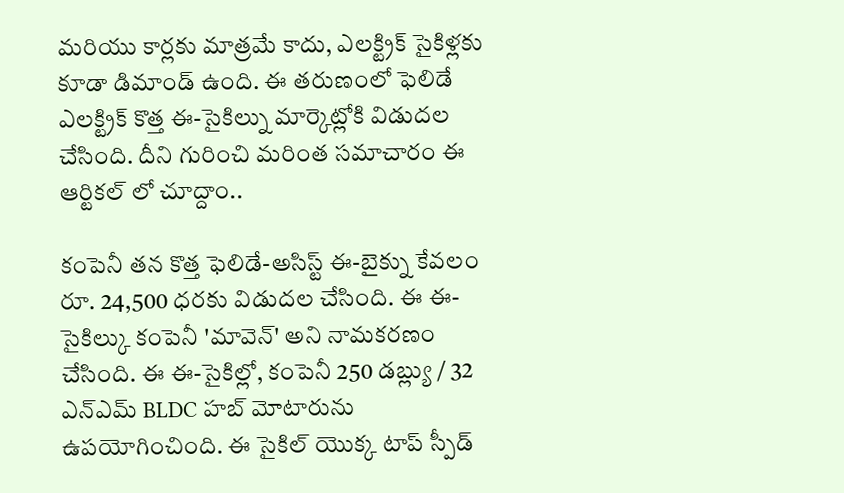మరియు కార్లకు మాత్రమే కాదు, ఎలక్ట్రిక్ సైకిళ్లకు కూడా డిమాండ్ ఉంది. ఈ తరుణంలో ఫెలిడే ఎలక్ట్రిక్ కొత్త ఈ-సైకిల్ను మార్కెట్లోకి విడుదల చేసింది. దీని గురించి మరింత సమాచారం ఈ ఆర్టికల్ లో చూద్దాం..

కంపెనీ తన కొత్త ఫెలిడే-అసిస్ట్ ఈ-బైక్ను కేవలం రూ. 24,500 ధరకు విడుదల చేసింది. ఈ ఈ-సైకిల్కు కంపెనీ 'మావెన్' అని నామకరణం చేసింది. ఈ ఈ-సైకిల్లో, కంపెనీ 250 డబ్ల్యు / 32 ఎన్ఎమ్ BLDC హబ్ మోటారును ఉపయోగించింది. ఈ సైకిల్ యొక్క టాప్ స్పీడ్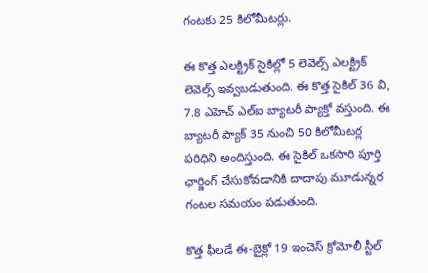గంటకు 25 కిలోమీటర్లు.

ఈ కొత్త ఎలక్ట్రిక్ సైకిల్లో 5 లెవెల్స్ ఎలక్ట్రిక్ లెవెల్స్ ఇవ్వబడుతుంది. ఈ కొత్త సైకిల్ 36 వి, 7.8 ఎహెచ్ ఎల్ఐ బ్యాటరీ ప్యాక్తో వస్తుంది. ఈ బ్యాటరీ ప్యాక్ 35 నుంచి 50 కిలోమీటర్ల పరిధిని అందిస్తుంది. ఈ సైకిల్ ఒకసారి పూర్తి ఛార్జింగ్ చేసుకోవడానికి దాదాపు మూడున్నర గంటల సమయం పడుతుంది.

కొత్త ఫీలడే ఈ-బైక్లో 19 ఇంచెస్ క్రోమోలీ స్టీల్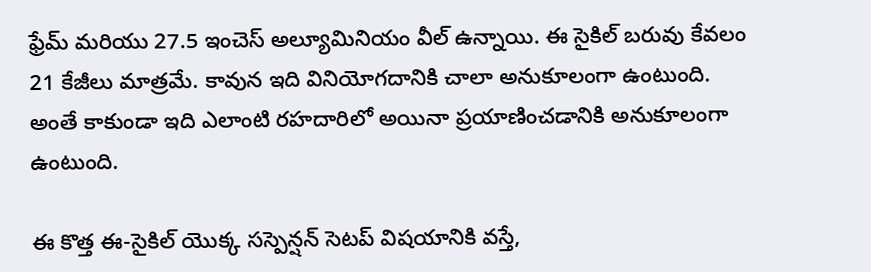ఫ్రేమ్ మరియు 27.5 ఇంచెస్ అల్యూమినియం వీల్ ఉన్నాయి. ఈ సైకిల్ బరువు కేవలం 21 కేజీలు మాత్రమే. కావున ఇది వినియోగదానికి చాలా అనుకూలంగా ఉంటుంది. అంతే కాకుండా ఇది ఎలాంటి రహదారిలో అయినా ప్రయాణించడానికి అనుకూలంగా ఉంటుంది.

ఈ కొత్త ఈ-సైకిల్ యొక్క సస్పెన్షన్ సెటప్ విషయానికి వస్తే,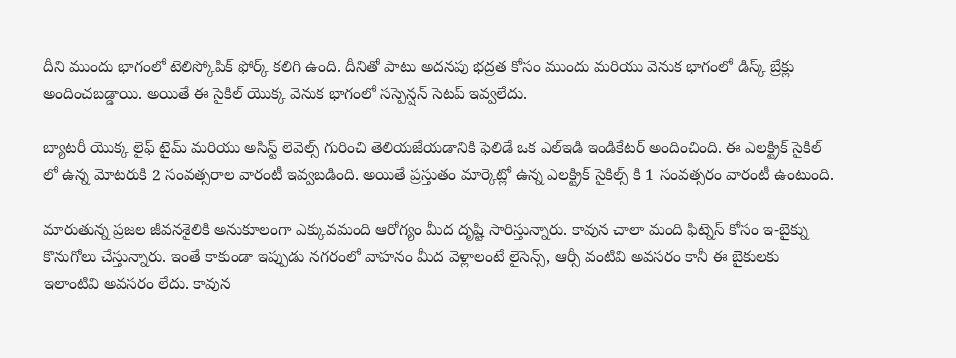దీని ముందు భాగంలో టెలిస్కోపిక్ ఫోర్క్ కలిగి ఉంది. దీనితో పాటు అదనపు భద్రత కోసం ముందు మరియు వెనుక భాగంలో డిస్క్ బ్రేక్లు అందించబడ్డాయి. అయితే ఈ సైకిల్ యొక్క వెనుక భాగంలో సస్పెన్షన్ సెటప్ ఇవ్వలేదు.

బ్యాటరీ యొక్క లైఫ్ టైమ్ మరియు అసిస్ట్ లెవెల్స్ గురించి తెలియజేయడానికి ఫెలిడే ఒక ఎల్ఇడి ఇండికేటర్ అందించింది. ఈ ఎలక్ట్రిక్ సైకిల్ లో ఉన్న మోటరుకి 2 సంవత్సరాల వారంటీ ఇవ్వబడింది. అయితే ప్రస్తుతం మార్కెట్లో ఉన్న ఎలక్ట్రిక్ సైకిల్స్ కి 1 సంవత్సరం వారంటీ ఉంటుంది.

మారుతున్న ప్రజల జీవనశైలికి అనుకూలంగా ఎక్కువమంది ఆరోగ్యం మీద దృష్టి సారిస్తున్నారు. కావున చాలా మంది ఫిట్నెస్ కోసం ఇ-బైక్ను కొనుగోలు చేస్తున్నారు. ఇంతే కాకుండా ఇప్పుడు నగరంలో వాహనం మీద వెళ్లాలంటే లైసెన్స్, ఆర్సీ వంటివి అవసరం కానీ ఈ బైకులకు ఇలాంటివి అవసరం లేదు. కావున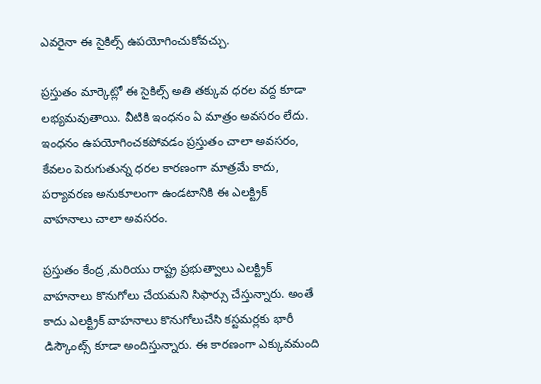ఎవరైనా ఈ సైకిల్స్ ఉపయోగించుకోవచ్చు.

ప్రస్తుతం మార్కెట్లో ఈ సైకిల్స్ అతి తక్కువ ధరల వద్ద కూడా లభ్యమవుతాయి. వీటికి ఇంధనం ఏ మాత్రం అవసరం లేదు. ఇంధనం ఉపయోగించకపోవడం ప్రస్తుతం చాలా అవసరం, కేవలం పెరుగుతున్న ధరల కారణంగా మాత్రమే కాదు, పర్యావరణ అనుకూలంగా ఉండటానికి ఈ ఎలక్ట్రిక్ వాహనాలు చాలా అవసరం.

ప్రస్తుతం కేంద్ర ,మరియు రాష్ట్ర ప్రభుత్వాలు ఎలక్ట్రిక్ వాహనాలు కొనుగోలు చేయమని సిఫార్సు చేస్తున్నారు. అంతే కాదు ఎలక్ట్రిక్ వాహనాలు కొనుగోలుచేసి కస్టమర్లకు భారీ డిస్కౌంట్స్ కూడా అందిస్తున్నారు. ఈ కారణంగా ఎక్కువమంది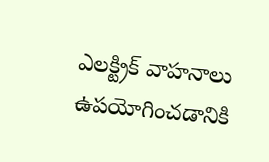ఎలక్ట్రిక్ వాహనాలు ఉపయోగించడానికి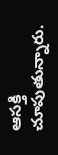ఆసక్తి చూపుతున్నారు.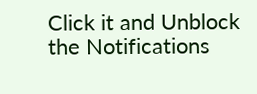Click it and Unblock the Notifications